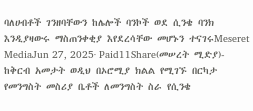ባለሀብቶች ገንዘባቸውን ከሌሎች ባንኮች ወደ ሲንቄ ባንክ እንዲያዛውሩ ማስጠንቀቂያ እየደረሳቸው መሆኑን ተናገሩMeseret MediaJun 27, 2025∙ Paid11Share(መሠረት ሚድያ)- ከቅርብ አመታት ወዲህ በኦሮሚያ ክልል የሚገኙ በርካታ የመንግስት መስሪያ ቤቶች ለመንግስት ስራ የሲንቄ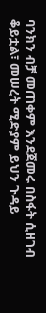ባንክን ብቻ መጠቀም እንደጀመሩ በስፋት ሲዘገብ ቆይቷል፣ መሠረት ሚድያም ይህን ጉዳይ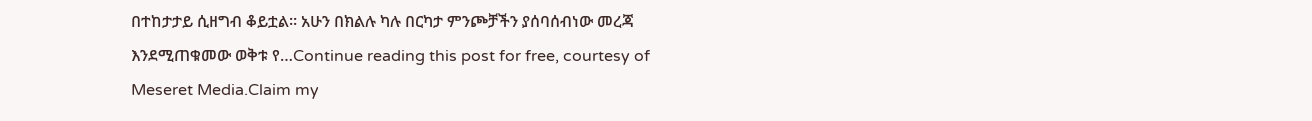በተከታታይ ሲዘግብ ቆይቷል። አሁን በክልሉ ካሉ በርካታ ምንጮቻችን ያሰባሰብነው መረጃ እንደሚጠቁመው ወቅቱ የ…Continue reading this post for free, courtesy of Meseret Media.Claim my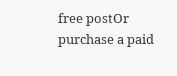free postOr purchase a paid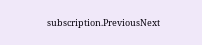subscription.PreviousNext